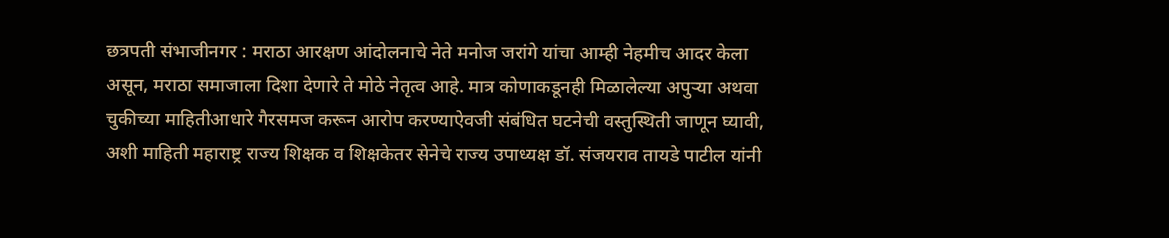छत्रपती संभाजीनगर : मराठा आरक्षण आंदोलनाचे नेते मनोज जरांगे यांचा आम्ही नेहमीच आदर केला असून, मराठा समाजाला दिशा देणारे ते मोठे नेतृत्व आहे. मात्र कोणाकडूनही मिळालेल्या अपुऱ्या अथवा चुकीच्या माहितीआधारे गैरसमज करून आरोप करण्याऐवजी संबंधित घटनेची वस्तुस्थिती जाणून घ्यावी, अशी माहिती महाराष्ट्र राज्य शिक्षक व शिक्षकेतर सेनेचे राज्य उपाध्यक्ष डॉ. संजयराव तायडे पाटील यांनी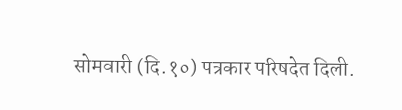सोमवारी (दि.१०) पत्रकार परिषदेत दिली.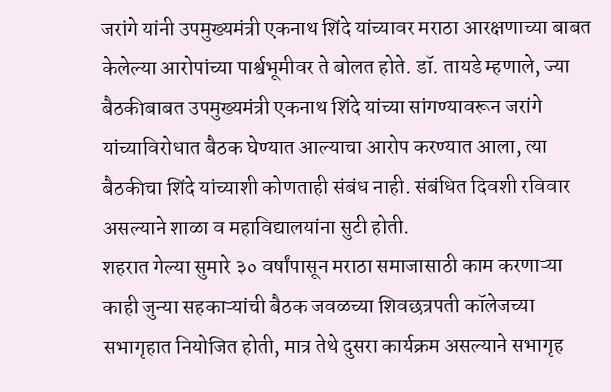जरांगे यांनी उपमुख्यमंत्री एकनाथ शिंदे यांच्यावर मराठा आरक्षणाच्या बाबत केलेल्या आरोपांच्या पार्श्वभूमीवर ते बोलत होते. डॉ. तायडे म्हणाले, ज्या बैठकीबाबत उपमुख्यमंत्री एकनाथ शिंदे यांच्या सांगण्यावरून जरांगे यांच्याविरोधात बैठक घेण्यात आल्याचा आरोप करण्यात आला, त्या बैठकीचा शिंदे यांच्याशी कोणताही संबंध नाही. संबंधित दिवशी रविवार असल्याने शाळा व महाविद्यालयांना सुटी होती.
शहरात गेल्या सुमारे ३० वर्षांपासून मराठा समाजासाठी काम करणाऱ्या काही जुन्या सहकाऱ्यांची बैठक जवळच्या शिवछत्रपती कॉलेजच्या सभागृहात नियोजित होती, मात्र तेथे दुसरा कार्यक्रम असल्याने सभागृह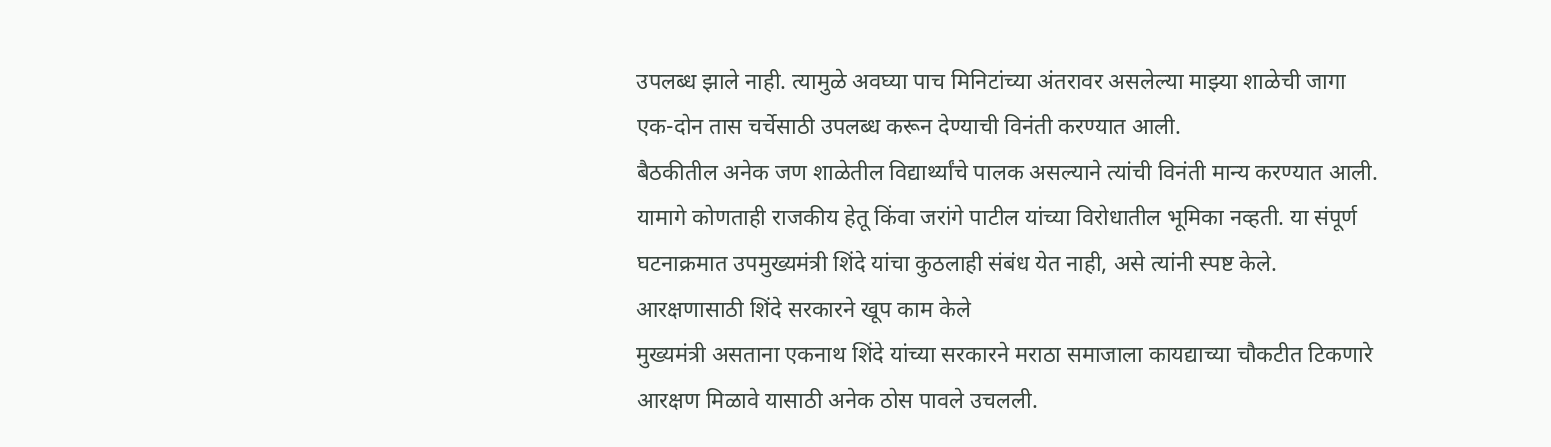उपलब्ध झाले नाही. त्यामुळे अवघ्या पाच मिनिटांच्या अंतरावर असलेल्या माझ्या शाळेची जागा एक-दोन तास चर्चेसाठी उपलब्ध करून देण्याची विनंती करण्यात आली.
बैठकीतील अनेक जण शाळेतील विद्यार्थ्यांचे पालक असल्याने त्यांची विनंती मान्य करण्यात आली. यामागे कोणताही राजकीय हेतू किंवा जरांगे पाटील यांच्या विरोधातील भूमिका नव्हती. या संपूर्ण घटनाक्रमात उपमुख्यमंत्री शिंदे यांचा कुठलाही संबंध येत नाही, असे त्यांनी स्पष्ट केले.
आरक्षणासाठी शिंदे सरकारने खूप काम केले
मुख्यमंत्री असताना एकनाथ शिंदे यांच्या सरकारने मराठा समाजाला कायद्याच्या चौकटीत टिकणारे आरक्षण मिळावे यासाठी अनेक ठोस पावले उचलली.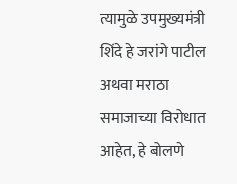त्यामुळे उपमुख्यमंत्री शिंदे हे जरांगे पाटील अथवा मराठा समाजाच्या विरोधात आहेत, हे बोलणे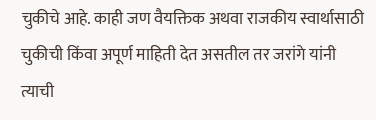चुकीचे आहे. काही जण वैयक्तिक अथवा राजकीय स्वार्थासाठी चुकीची किंवा अपूर्ण माहिती देत असतील तर जरांगे यांनी त्याची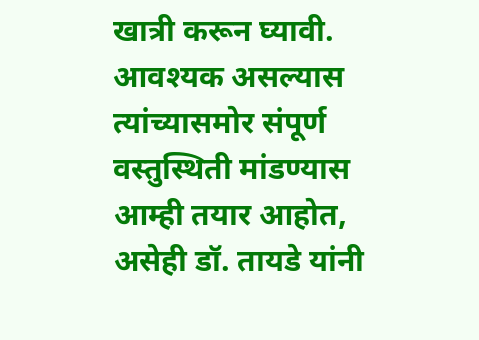खात्री करून घ्यावी. आवश्यक असल्यास त्यांच्यासमोर संपूर्ण वस्तुस्थिती मांडण्यास आम्ही तयार आहोत, असेही डॉ. तायडे यांनी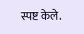स्पष्ट केले.